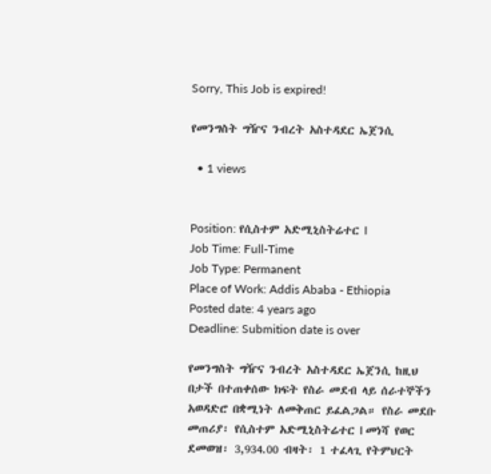Sorry, This Job is expired!

የመንግስት ግዥና ንብረት አስተዳደር ኤጀንሲ

  • 1 views


Position: የሲስተም አድሚኒስትሬተር I
Job Time: Full-Time
Job Type: Permanent
Place of Work: Addis Ababa - Ethiopia
Posted date: 4 years ago
Deadline: Submition date is over

የመንግስት ግዥና ንብረት አስተዳደር ኤጀንሲ ከዚህ በታች በተጠቀሰው ክፍት የስራ መደብ ላይ ሰራተኞችን አወዳድሮ በቋሚነት ለመቅጠር ይፈልጋል። የስራ መደቡ መጠሪያ፡ የሲስተም አድሚኒስትሬተር I መነሻ የወር ደመወዝ፡ 3,934.00 ብዛት፡ 1 ተፈላጊ የትምህርት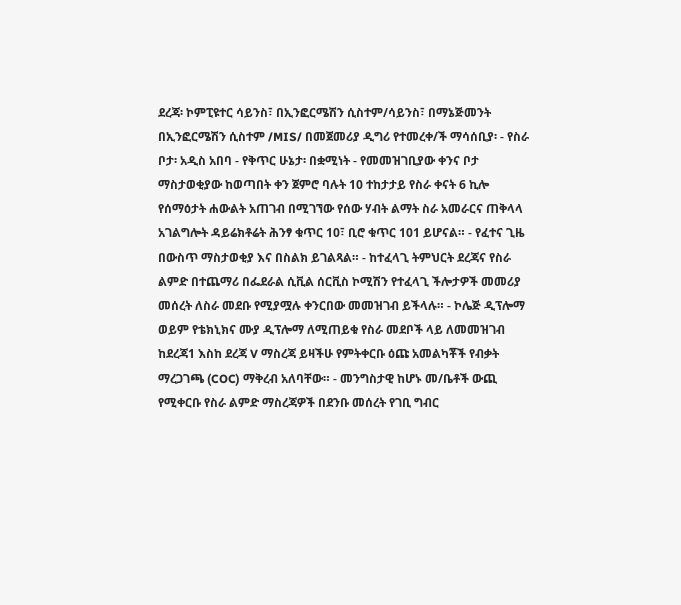ደረጃ፡ ኮምፒዩተር ሳይንስ፣ በኢንፎርሜሽን ሲስተም/ሳይንስ፣ በማኔጅመንት በኢንፎርሜሽን ሲስተም /MIS/ በመጀመሪያ ዲግሪ የተመረቀ/ች ማሳሰቢያ፡ - የስራ ቦታ፡ አዲስ አበባ - የቅጥር ሁኔታ፡ በቋሚነት - የመመዝገቢያው ቀንና ቦታ ማስታወቂያው ከወጣበት ቀን ጀምሮ ባሉት 10 ተከታታይ የስራ ቀናት 6 ኪሎ የሰማዕታት ሐውልት አጠገብ በሚገኘው የሰው ሃብት ልማት ስራ አመራርና ጠቅላላ አገልግሎት ዳይሬክቶሬት ሕንፃ ቁጥር 10፣ ቢሮ ቁጥር 101 ይሆናል። - የፈተና ጊዜ በውስጥ ማስታወቂያ እና በስልክ ይገልጻል። - ከተፈላጊ ትምህርት ደረጃና የስራ ልምድ በተጨማሪ በፌደራል ሲቪል ሰርቪስ ኮሚሽን የተፈላጊ ችሎታዎች መመሪያ መሰረት ለስራ መደቡ የሚያሟሉ ቀንርበው መመዝገብ ይችላሉ። - ኮሌጅ ዲፕሎማ ወይም የቴክኒክና ሙያ ዲፕሎማ ለሚጠይቁ የስራ መደቦች ላይ ለመመዝገብ ከደረጃ1 እስከ ደረጃ V ማስረጃ ይዛችሁ የምትቀርቡ ዕጩ አመልካቾች የብቃት ማረጋገጫ (COC) ማቅረብ አለባቸው። - መንግስታዊ ከሆኑ መ/ቤቶች ውጪ የሚቀርቡ የስራ ልምድ ማስረጃዎች በደንቡ መሰረት የገቢ ግብር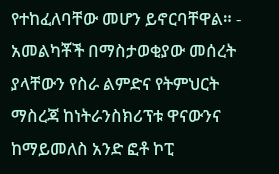የተከፈለባቸው መሆን ይኖርባቸዋል። - አመልካቾች በማስታወቂያው መሰረት ያላቸውን የስራ ልምድና የትምህርት ማስረጃ ከነትራንስክሪፕቱ ዋናውንና ከማይመለስ አንድ ፎቶ ኮፒ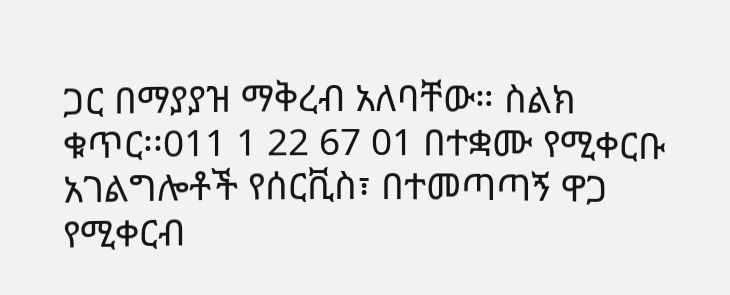ጋር በማያያዝ ማቅረብ አለባቸው። ስልክ ቁጥር፡፡011 1 22 67 01 በተቋሙ የሚቀርቡ አገልግሎቶች የሰርቪስ፣ በተመጣጣኝ ዋጋ የሚቀርብ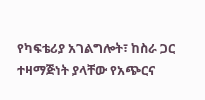የካፍቴሪያ አገልግሎት፣ ከስራ ጋር ተዛማጅነት ያላቸው የአጭርና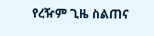የረዥም ጊዜ ስልጠና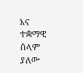እና ተቋማዊ ሰላም ያለው